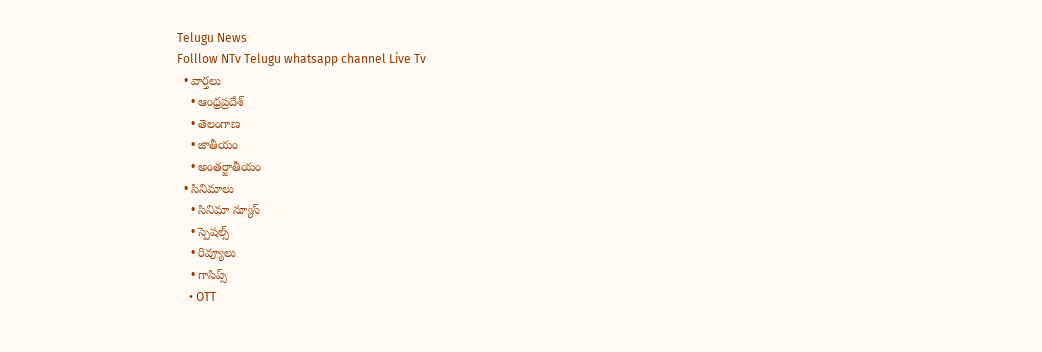Telugu News
Folllow NTv Telugu whatsapp channel Live Tv
  • వార్తలు
    • ఆంధ్రప్రదేశ్
    • తెలంగాణ
    • జాతీయం
    • అంతర్జాతీయం
  • సినిమాలు
    • సినిమా న్యూస్
    • స్పెషల్స్
    • రివ్యూలు
    • గాసిప్స్
    • OTT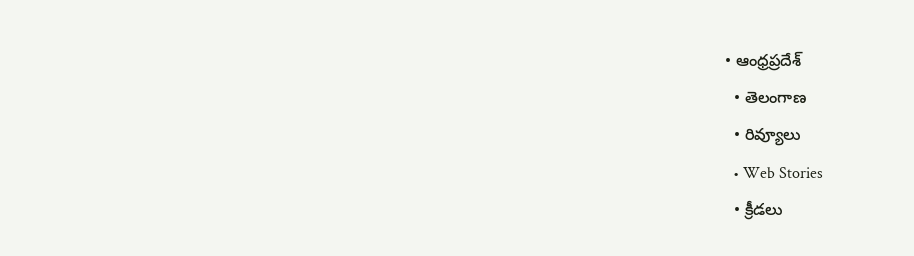• ఆంధ్రప్రదేశ్
  • తెలంగాణ
  • రివ్యూలు
  • Web Stories
  • క్రీడలు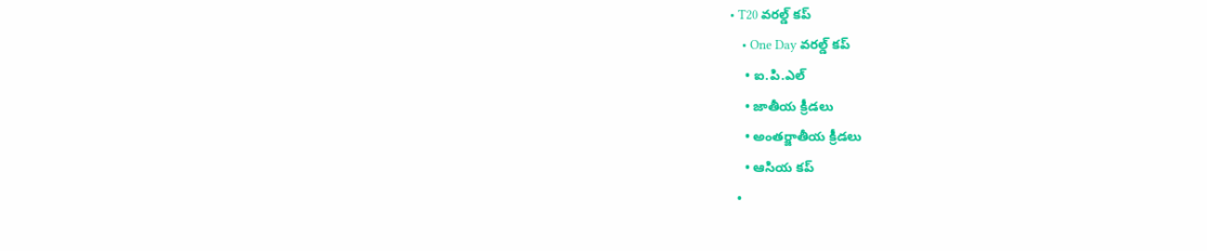• T20 వరల్డ్ కప్
    • One Day వరల్డ్ కప్
    • ఐ.పి.ఎల్
    • జాతీయ క్రీడలు
    • అంతర్జాతీయ క్రీడలు
    • ఆసియ కప్
  •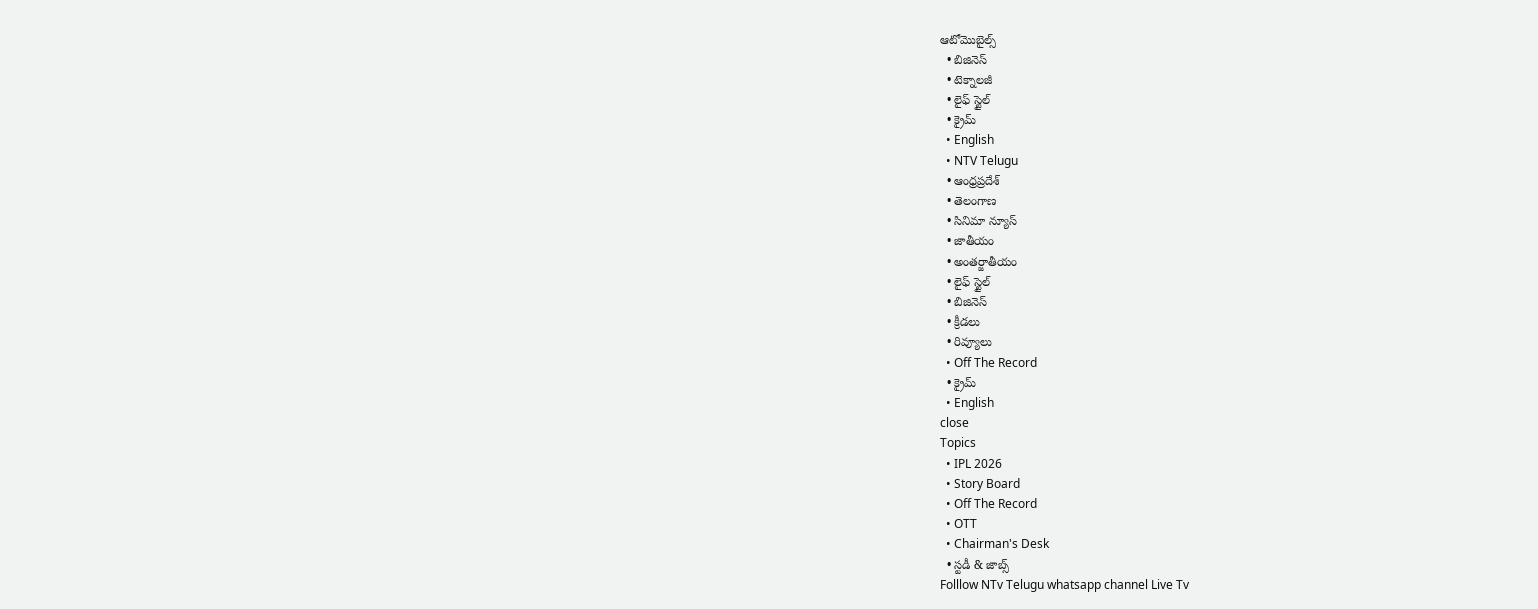ఆటోమొబైల్స్
  • బిజినెస్‌
  • టెక్నాలజీ
  • లైఫ్ స్టైల్
  • క్రైమ్
  • English
  • NTV Telugu
  • ఆంధ్రప్రదేశ్
  • తెలంగాణ
  • సినిమా న్యూస్
  • జాతీయం
  • అంతర్జాతీయం
  • లైఫ్ స్టైల్
  • బిజినెస్‌
  • క్రీడలు
  • రివ్యూలు
  • Off The Record
  • క్రైమ్
  • English
close
Topics
  • IPL 2026
  • Story Board
  • Off The Record
  • OTT
  • Chairman's Desk
  • స్టడీ & జాబ్స్
Folllow NTv Telugu whatsapp channel Live Tv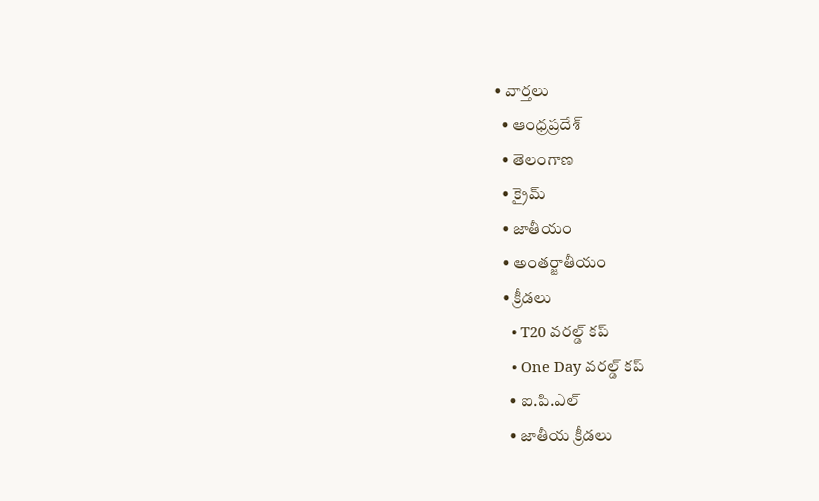• వార్తలు
  • ఆంధ్రప్రదేశ్
  • తెలంగాణ
  • క్రైమ్
  • జాతీయం
  • అంతర్జాతీయం
  • క్రీడలు
    • T20 వరల్డ్ కప్
    • One Day వరల్డ్ కప్
    • ఐ.పి.ఎల్
    • జాతీయ క్రీడలు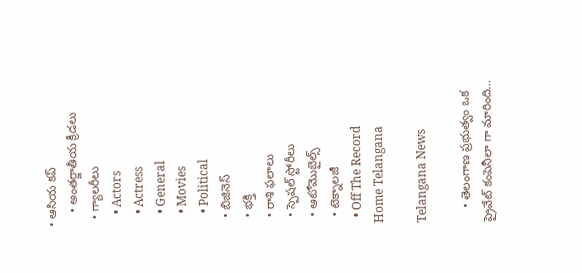• ఆసియ కప్
    • అంతర్జాతీయ క్రీడలు
  • గ్యాలరీలు
    • Actors
    • Actress
    • General
    • Movies
    • Political
  • బిజినెస్‌
  • భక్తి
  • రాశి ఫలాలు
  • స్పెషల్‌ స్టోరీలు
  • ఆటోమొబైల్స్
  • టెక్నాలజీ
  • Off The Record
Home Telangana

Telangana News

    • తెలంగాణ ప్రభుత్వం ఒక ప్రైవేట్ కంపెనీలా గా మారింది…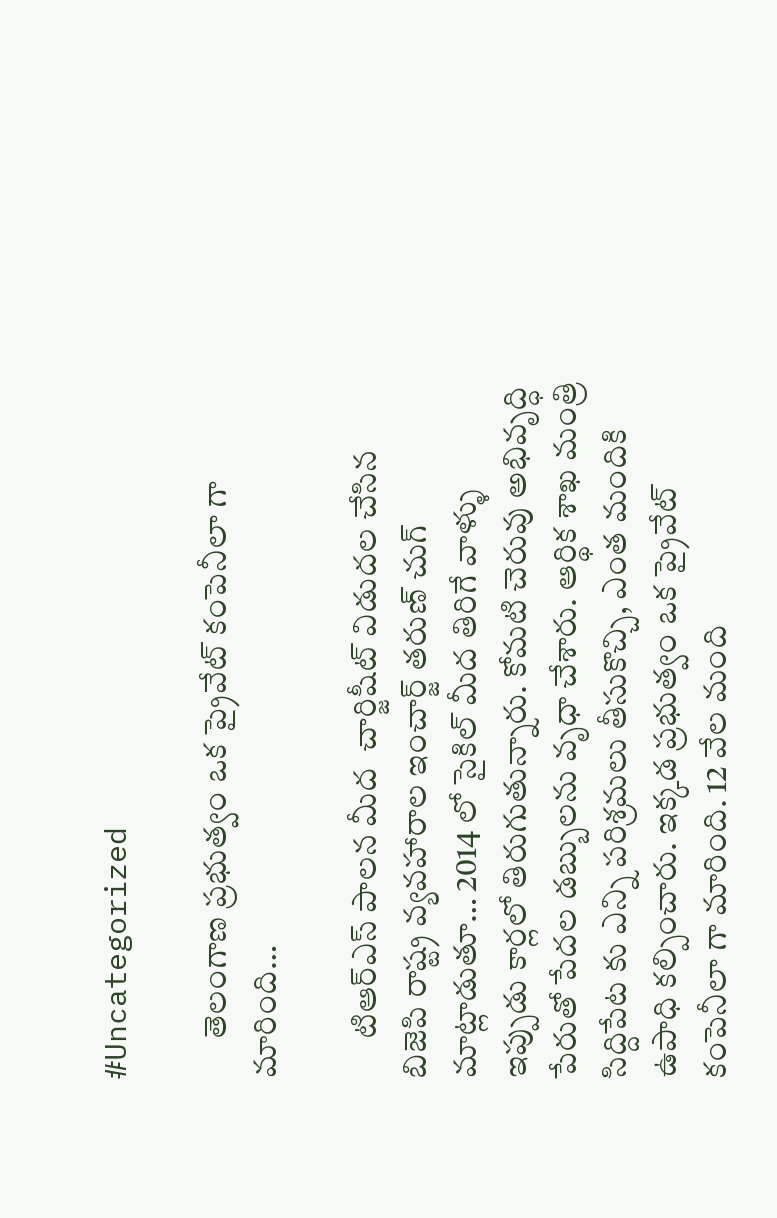#Uncategorized

      తెలంగాణ ప్రభుత్వం ఒక ప్రైవేట్ కంపెనీలా గా మారింది…

      టిఆర్ఎస్ పాలన మీద  చార్జిషీట్ విడుదల చేసిన బిజెపి రాష్ట్ర వ్యవహారాల ఇంచార్జ్ తరుణ్ చుగ్ మాట్లాడుతూ… 2014 లో సైకిల్ మీద తిరిగే వాళ్ళు ఇప్పుడు కార్లలో తిరుగుతున్నారు. కోమటి చెరువు అభివృద్ధి పేరుతో పేదల డబ్బులను వృధా చేశారు. ఆర్థిక శాఖ మంత్రి సిద్దిపేట కు ఎన్ని పరిశ్రమలు తీసుకొచ్చి, ఎంత మందికి ఉపాధి కల్పించారు. ఇక్కడ ప్రభుత్వం ఒక ప్రైవేట్ కంపెనీలా గా మారింది. 12 వేల మంది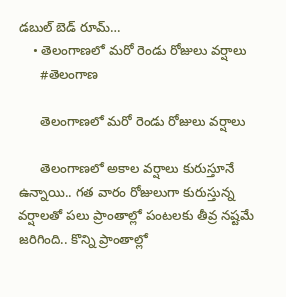డబుల్ బెడ్ రూమ్…
    • తెలంగాణ‌లో మ‌రో రెండు రోజులు వ‌ర్షాలు
      #తెలంగాణ

      తెలంగాణ‌లో మ‌రో రెండు రోజులు వ‌ర్షాలు

      తెలంగాణ‌లో అకాల వ‌ర్షాలు కురుస్తూనే ఉన్నాయి.. గ‌త వారం రోజులుగా కురుస్తున్న వ‌ర్షాల‌తో ప‌లు ప్రాంతాల్లో పంట‌ల‌కు తీవ్ర న‌ష్ట‌మే జ‌రిగింది.. కొన్ని ప్రాంతాల్లో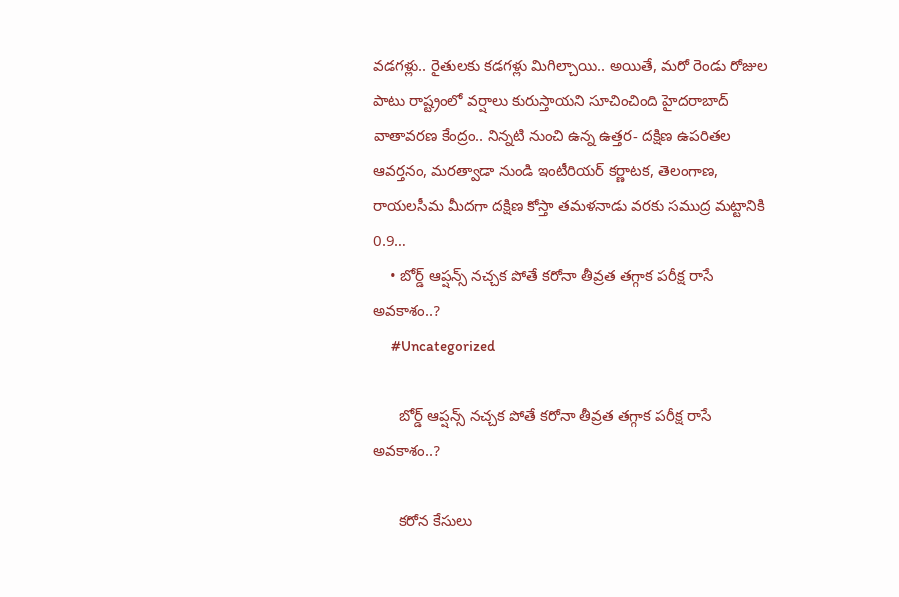వ‌డ‌గ‌ళ్లు.. రైతుల‌కు క‌డ‌గ‌ళ్లు మిగిల్చాయి.. అయితే, మ‌రో రెండు రోజుల పాటు రాష్ట్రంలో వ‌ర్షాలు కురుస్తాయ‌ని సూచించింది హైద‌రాబాద్ వాతావ‌ర‌ణ కేంద్రం.. నిన్నటి నుంచి ఉన్న ఉత్తర- దక్షిణ ఉపరితల ఆవర్తనం, మరత్వాడా నుండి ఇంటీరియర్ కర్ణాటక, తెలంగాణ, రాయలసీమ మీదగా దక్షిణ కోస్తా తమళనాడు వరకు సముద్ర మట్టానికి 0.9…
    • బోర్డ్ ఆప్షన్స్ నచ్చక పోతే కరోనా తీవ్రత తగ్గాక పరీక్ష రాసే అవకాశం..?
      #Uncategorized

      బోర్డ్ ఆప్షన్స్ నచ్చక పోతే కరోనా తీవ్రత తగ్గాక పరీక్ష రాసే అవకాశం..?

      కరోన కేసులు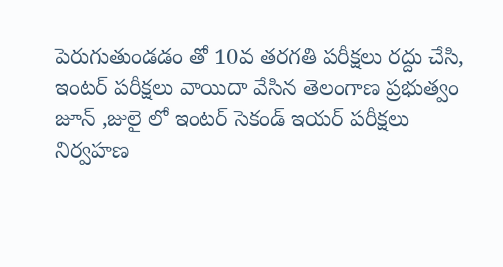పెరుగుతుండడం తో 10వ తరగతి పరీక్షలు రద్దు చేసి, ఇంటర్ పరీక్షలు వాయిదా వేసిన తెలంగాణ ప్రభుత్వం జూన్ ,జులై లో ఇంటర్ సెకండ్ ఇయర్ పరీక్షలు నిర్వహణ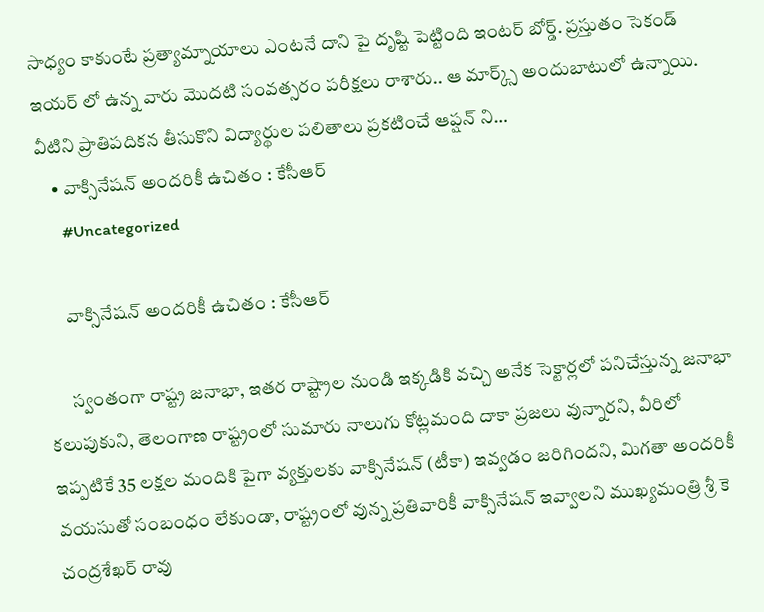సాధ్యం కాకుంటే ప్రత్యామ్నాయాలు ఎంటనే దాని పై దృష్టి పెట్టింది ఇంటర్ బోర్డ్. ప్రస్తుతం సెకండ్ ఇయర్ లో ఉన్న వారు మొదటి సంవత్సరం పరీక్షలు రాశారు.. ఆ మార్క్స్ అందుబాటులో ఉన్నాయి. వీటిని ప్రాతిపదికన తీసుకొని విద్యార్థుల పలితాలు ప్రకటించే ఆప్షన్ ని…
    • వాక్సినేషన్ అందరికీ ఉచితం : కేసీఆర్
      #Uncategorized

      వాక్సినేషన్ అందరికీ ఉచితం : కేసీఆర్

      స్వంతంగా రాష్ట్ర జనాభా, ఇతర రాష్ట్రాల నుండి ఇక్కడికి వచ్చి అనేక సెక్టార్లలో పనిచేస్తున్న జనాభా కలుపుకుని, తెలంగాణ రాష్ట్రంలో సుమారు నాలుగు కోట్లమంది దాకా ప్రజలు వున్నారని, వీరిలో ఇప్పటికే 35 లక్షల మందికి పైగా వ్యక్తులకు వాక్సినేషన్ (టీకా) ఇవ్వడం జరిగిందని, మిగతా అందరికీ వయసుతో సంబంధం లేకుండా, రాష్ట్రంలో వున్న ప్రతివారికీ వాక్సినేషన్ ఇవ్వాలని ముఖ్యమంత్రి శ్రీ కె చంద్రశేఖర్ రావు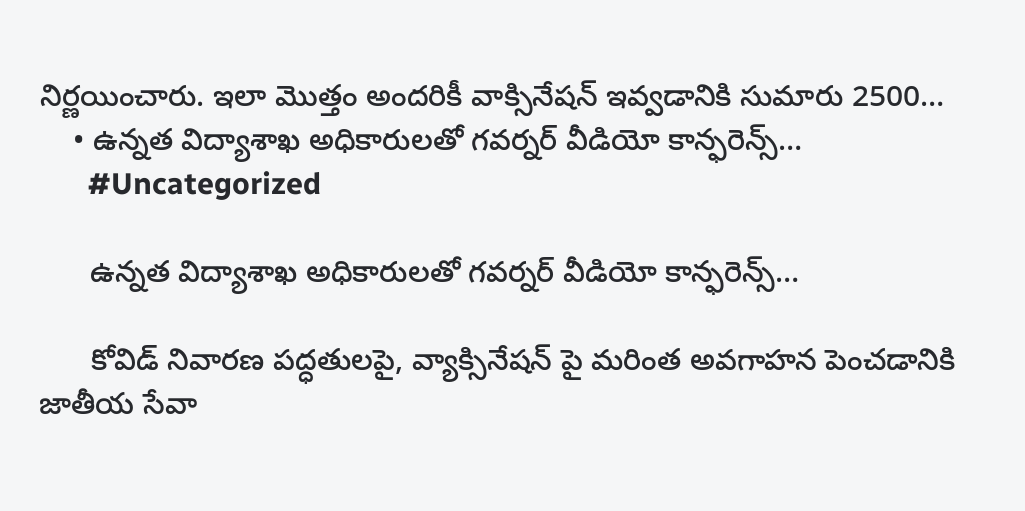నిర్ణయించారు. ఇలా మొత్తం అందరికీ వాక్సినేషన్ ఇవ్వడానికి సుమారు 2500…
    • ఉన్నత విద్యాశాఖ అధికారులతో గవర్నర్ వీడియో కాన్ఫరెన్స్…
      #Uncategorized

      ఉన్నత విద్యాశాఖ అధికారులతో గవర్నర్ వీడియో కాన్ఫరెన్స్…

      కోవిడ్ నివారణ పద్ధతులపై, వ్యాక్సినేషన్ పై మరింత అవగాహన పెంచడానికి జాతీయ సేవా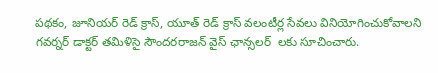పథకం, జూనియర్ రెడ్ క్రాస్, యూత్ రెడ్ క్రాస్ వలంటీర్ల సేవలు వినియోగించుకోవాలని గవర్నర్ డాక్టర్ తమిళిసై సౌందరరాజన్ వైస్ ఛాన్సలర్  లకు సూచించారు.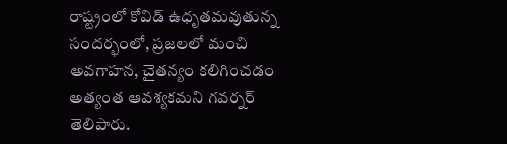రాష్ట్రంలో కోవిడ్ ఉధృతమవుతున్న సందర్భంలో, ప్రజలలో మంచి అవగాహన, చైతన్యం కలిగించడం అత్యంత ఆవశ్యకమని గవర్నర్ తెలిపారు.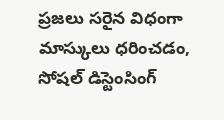ప్రజలు సరైన విధంగా మాస్కులు ధరించడం, సోషల్ డిస్టెంసింగ్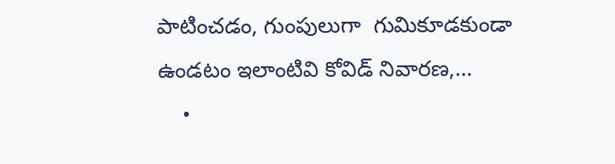పాటించడం, గుంపులుగా  గుమికూడకుండా ఉండటం ఇలాంటివి కోవిడ్ నివారణ,…
    •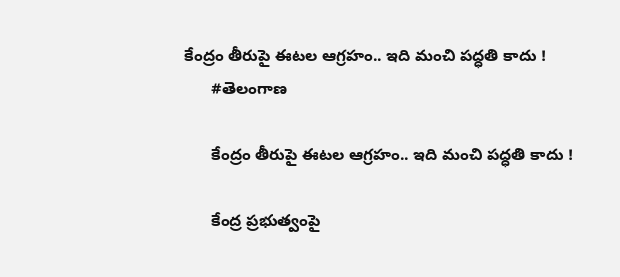కేంద్రం తీరుపై ఈటల ఆగ్రహం.. ఇది మంచి పద్ధతి కాదు !
      #తెలంగాణ

      కేంద్రం తీరుపై ఈటల ఆగ్రహం.. ఇది మంచి పద్ధతి కాదు !

      కేంద్ర ప్రభుత్వంపై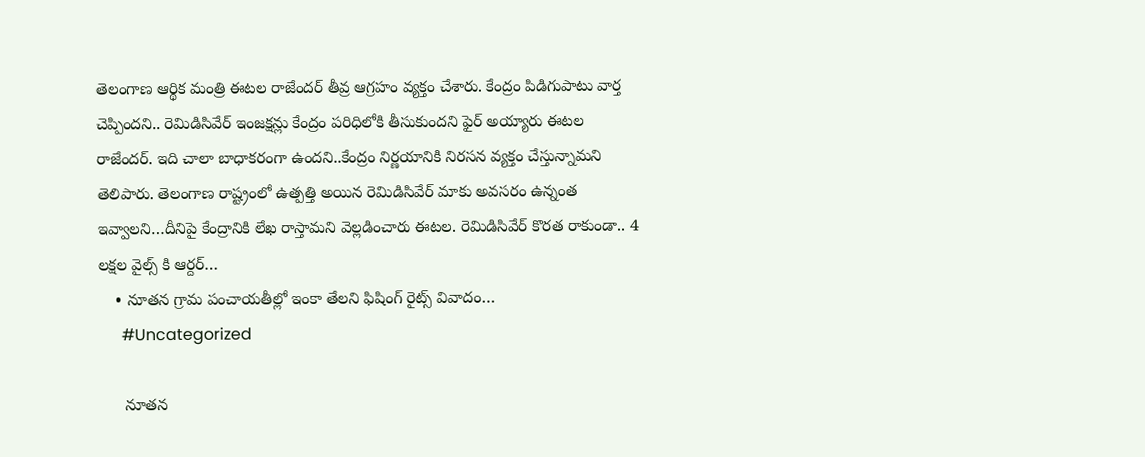తెలంగాణ ఆర్థిక మంత్రి ఈటల రాజేందర్ తీవ్ర ఆగ్రహం వ్యక్తం చేశారు. కేంద్రం పిడిగుపాటు వార్త చెప్పిందని.. రెమిడిసివేర్ ఇంజక్షన్లు కేంద్రం పరిధిలోకి తీసుకుందని ఫైర్ అయ్యారు ఈటల రాజేందర్. ఇది చాలా బాధాకరంగా ఉందని..కేంద్రం నిర్ణయానికి నిరసన వ్యక్తం చేస్తున్నామని తెలిపారు. తెలంగాణ రాష్ట్రంలో ఉత్పత్తి అయిన రెమిడిసివేర్ మాకు అవసరం ఉన్నంత ఇవ్వాలని…దీనిపై కేంద్రానికి లేఖ రాస్తామని వెల్లడించారు ఈటల. రెమిడిసివేర్ కొరత రాకుండా.. 4 లక్షల వైల్స్ కి ఆర్దర్…
    • నూత‌న గ్రామ పంచాయ‌తీల్లో ఇంకా తేల‌ని ఫిషింగ్ రైట్స్ వివాదం…
      #Uncategorized

      నూత‌న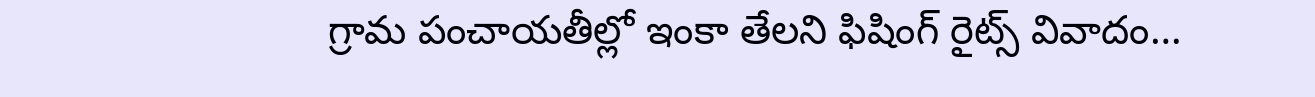గ్రామ పంచాయ‌తీల్లో ఇంకా తేల‌ని ఫిషింగ్ రైట్స్ వివాదం…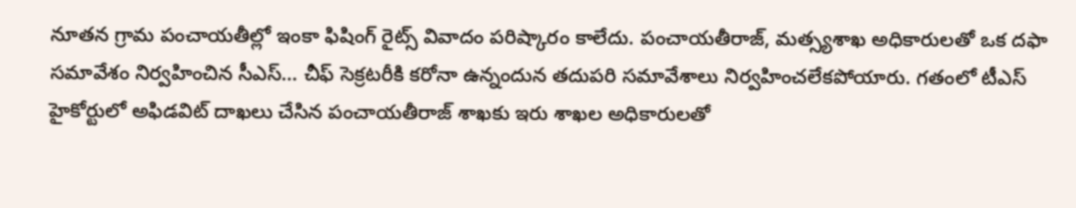నూత‌న గ్రామ పంచాయ‌తీల్లో ఇంకా ఫిషింగ్ రైట్స్ వివాదం పరిష్కారం కాలేదు. పంచాయ‌తీరాజ్‌, మ‌త్స్య‌శాఖ అధికారుల‌తో ఒక ద‌ఫా స‌మావేశం నిర్వ‌హించిన సీఎస్‌… చీఫ్ సెక్ర‌ట‌రీకి క‌రోనా ఉన్నందున త‌దుప‌రి స‌మావేశాలు నిర్వ‌హించ‌లేక‌పోయారు. గతంలో టీఎస్ హైకోర్టులో అఫిడ‌విట్ దాఖ‌లు చేసిన పంచాయ‌తీరాజ్ శాఖకు ఇరు శాఖ‌ల‌ అధికారుల‌తో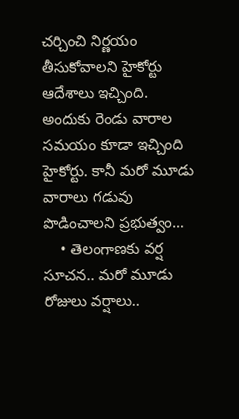చ‌ర్చించి నిర్ణ‌యం తీసుకోవాల‌ని హైకోర్టు ఆదేశాలు ఇచ్చింది. అందుకు రెండు వారాల స‌మ‌యం కూడా ఇచ్చింది హైకోర్టు. కానీ మ‌రో మూడు వారాలు గ‌డువు పొడించాల‌ని ప్ర‌భుత్వం…
    • తెలంగాణ‌కు వ‌ర్ష సూచ‌న‌.. మ‌రో మూడు రోజులు వ‌ర్షాలు..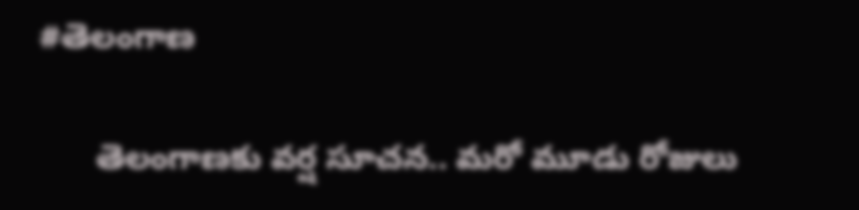#తెలంగాణ

      తెలంగాణ‌కు వ‌ర్ష సూచ‌న‌.. మ‌రో మూడు రోజులు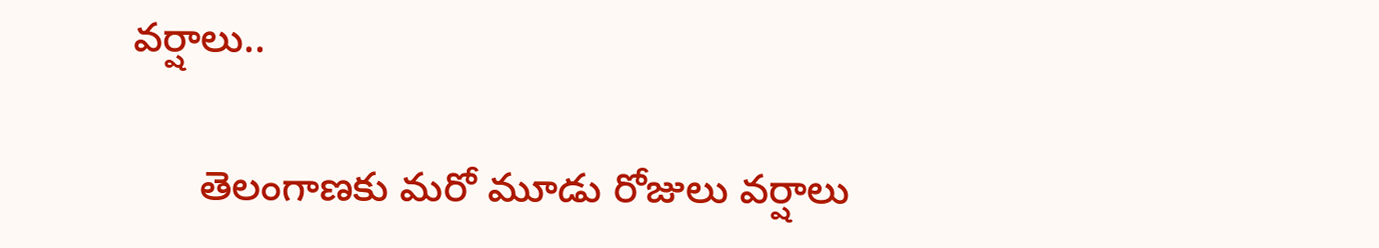వ‌ర్షాలు..

      తెలంగాణకు మ‌రో మూడు రోజులు వ‌ర్షాలు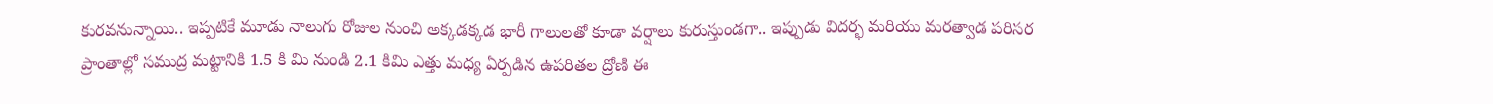కుర‌వ‌నున్నాయి.. ఇప్ప‌టికే మూడు నాలుగు రోజుల నుంచి అక్క‌డ‌క్క‌డ భారీ గాలుల‌తో కూడా వ‌ర్షాలు కురుస్తుండ‌గా.. ఇప్పుడు విదర్భ మరియు మరత్వాడ పరిసర ప్రాంతాల్లో సముద్ర మట్టానికి 1.5 కి మి నుండి 2.1 కిమి ఎత్తు మధ్య ఏర్పడిన ఉపరితల ద్రోణి ఈ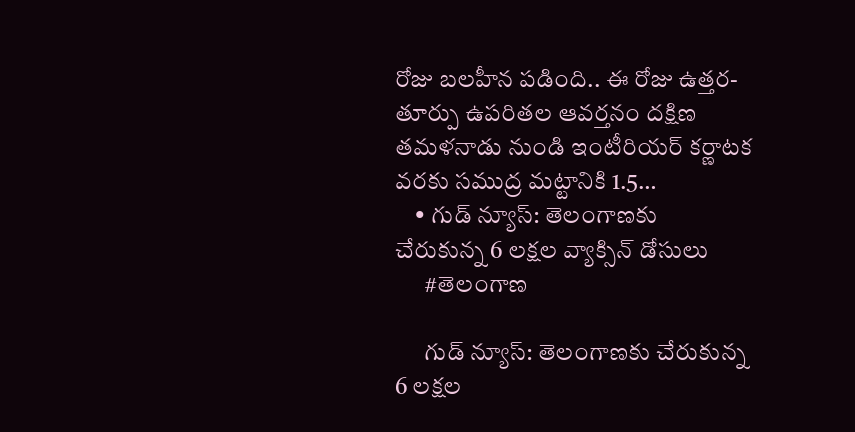రోజు బలహీన ప‌డింది.. ఈ రోజు ఉత్తర- తూర్పు ఉపరితల ఆవర్తనం దక్షిణ తమళనాడు నుండి ఇంటీరియర్ కర్ణాటక వరకు సముద్ర మట్టానికి 1.5…
    • గుడ్ న్యూస్: తెలంగాణకు చేరుకున్న 6 లక్షల వ్యాక్సిన్ డోసులు
      #తెలంగాణ

      గుడ్ న్యూస్: తెలంగాణకు చేరుకున్న 6 లక్షల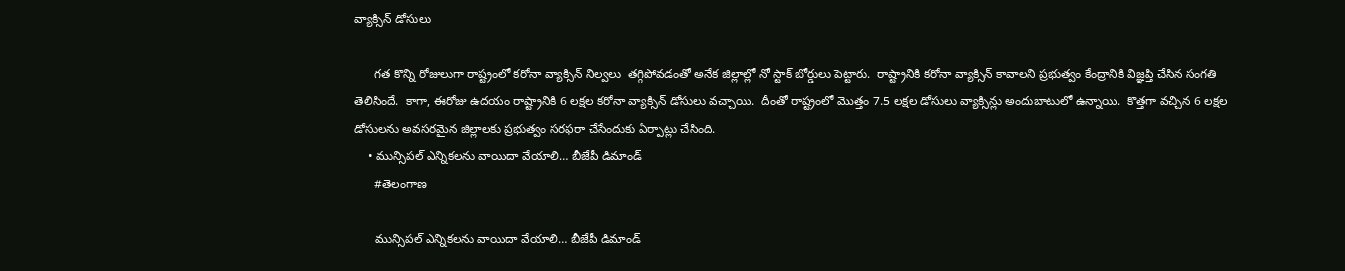వ్యాక్సిన్ డోసులు

      గత కొన్ని రోజులుగా రాష్ట్రంలో కరోనా వ్యాక్సిన్ నిల్వలు  తగ్గిపోవడంతో అనేక జిల్లాల్లో నో స్టాక్ బోర్డులు పెట్టారు.  రాష్ట్రానికి కరోనా వ్యాక్సిన్ కావాలని ప్రభుత్వం కేంద్రానికి విజ్ఞప్తి చేసిన సంగతి తెలిసిందే.  కాగా, ఈరోజు ఉదయం రాష్ట్రానికి 6 లక్షల కరోనా వ్యాక్సిన్ డోసులు వచ్చాయి.  దీంతో రాష్ట్రంలో మొత్తం 7.5 లక్షల డోసులు వ్యాక్సిన్లు అందుబాటులో ఉన్నాయి.  కొత్తగా వచ్చిన 6 లక్షల డోసులను అవసరమైన జిల్లాలకు ప్రభుత్వం సరఫరా చేసేందుకు ఏర్పాట్లు చేసింది.
    • మున్సిపల్ ఎన్నికలను వాయిదా వేయాలి… బీజేపీ డిమాండ్
      #తెలంగాణ

      మున్సిపల్ ఎన్నికలను వాయిదా వేయాలి… బీజేపీ డిమాండ్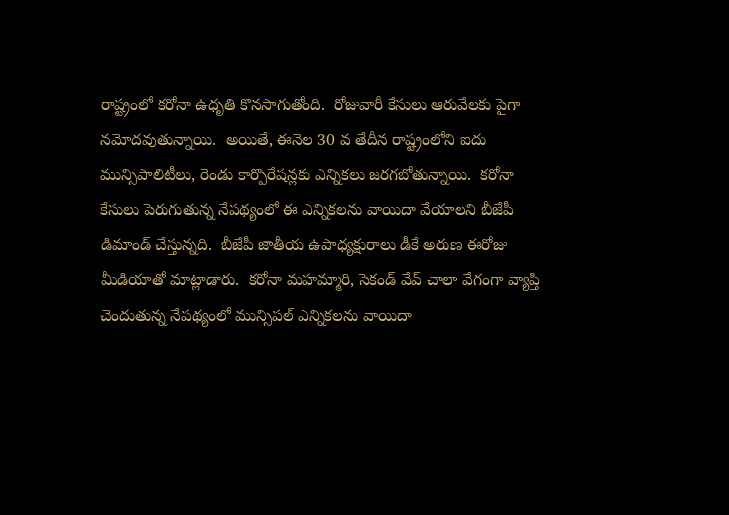రాష్ట్రంలో కరోనా ఉధృతి కొనసాగుతోంది.  రోజువారీ కేసులు ఆరువేలకు పైగా నమోదవుతున్నాయి.  అయితే, ఈనెల 30 వ తేదీన రాష్ట్రంలోని ఐదు మున్సిపాలిటీలు, రెండు కార్పొరేషన్లకు ఎన్నికలు జరగబోతున్నాయి.  కరోనా కేసులు పెరుగుతున్న నేపథ్యంలో ఈ ఎన్నికలను వాయిదా వేయాలని బీజేపీ డిమాండ్ చేస్తున్నది.  బీజేపీ జాతీయ ఉపాధ్యక్షురాలు డీకే అరుణ ఈరోజు మీడియాతో మాట్లాడారు.  కరోనా మహమ్మారి, సెకండ్ వేవ్ చాలా వేగంగా వ్యాప్తి చెందుతున్న నేపథ్యంలో మున్సిపల్ ఎన్నికలను వాయిదా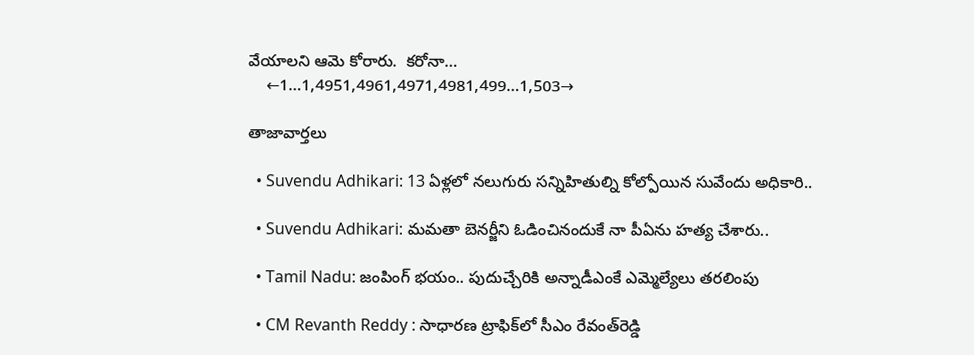వేయాలని ఆమె కోరారు.  కరోనా…
    ←1…1,4951,4961,4971,4981,499…1,503→

తాజావార్తలు

  • Suvendu Adhikari: 13 ఏళ్లలో నలుగురు సన్నిహితుల్ని కోల్పోయిన సువేందు అధికారి..

  • Suvendu Adhikari: మమతా బెనర్జీని ఓడించినందుకే నా పీఏను హత్య చేశారు..

  • Tamil Nadu: జంపింగ్ భయం.. పుదుచ్చేరికి అన్నాడీఎంకే ఎమ్మెల్యేలు తరలింపు

  • CM Revanth Reddy : సాధారణ ట్రాఫిక్‌లో సీఎం రేవంత్‌రెడ్డి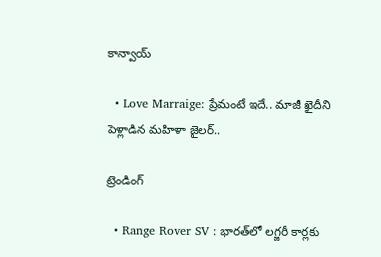కాన్వాయ్‌

  • Love Marraige: ప్రేమంటే ఇదే.. మాజీ ఖైదీని పెళ్లాడిన మహిళా జైలర్..

ట్రెండింగ్‌

  • Range Rover SV : భారత్‌లో లగ్జరీ కార్లకు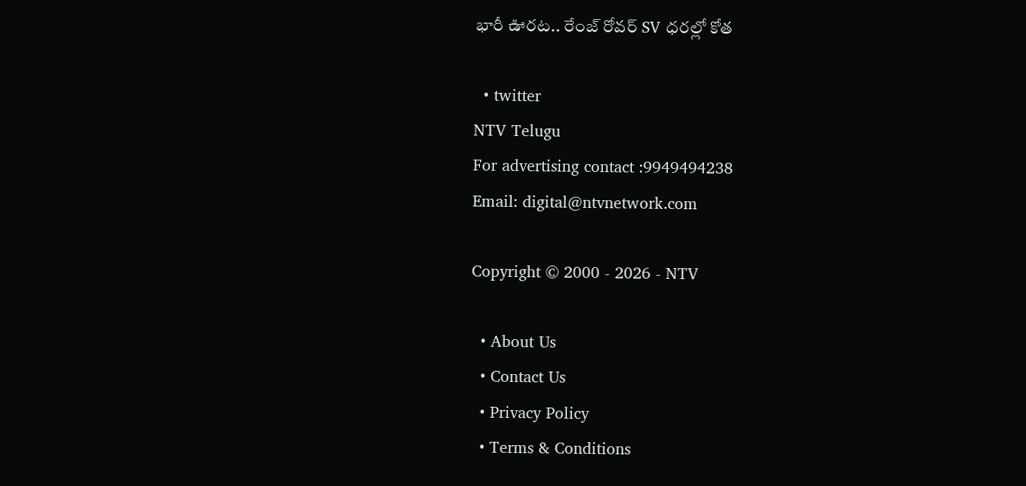భారీ ఊరట.. రేంజ్ రోవర్ SV ధరల్లో కోత

  • twitter
NTV Telugu
For advertising contact :9949494238
Email: digital@ntvnetwork.com

Copyright © 2000 - 2026 - NTV

  • About Us
  • Contact Us
  • Privacy Policy
  • Terms & Conditions